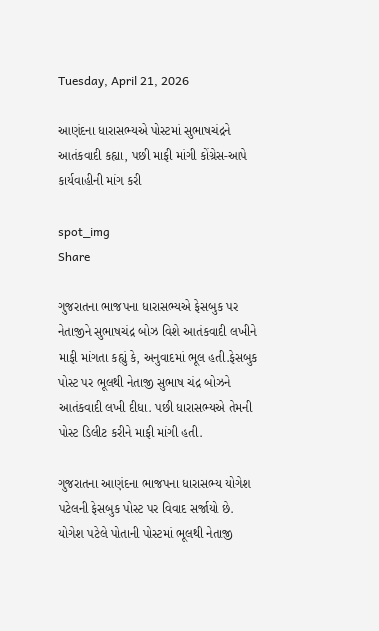Tuesday, April 21, 2026

આણંદના ધારાસભ્યએ પોસ્ટમાં સુભાષચંદ્રને આતંકવાદી કહ્યા, પછી માફી માંગી કોંગ્રેસ-આપે કાર્યવાહીની માંગ કરી

spot_img
Share

ગુજરાતના ભાજપના ધારાસભ્યએ ફેસબુક પર નેતાજીને સુભાષચંદ્ર બોઝ વિશે આતંકવાદી લખીને માફી માંગતા કહ્યું કે, અનુવાદમાં ભૂલ હતી.ફેસબુક પોસ્ટ પર ભૂલથી નેતાજી સુભાષ ચંદ્ર બોઝને આતંકવાદી લખી દીધા. પછી ધારાસભ્યએ તેમની પોસ્ટ ડિલીટ કરીને માફી માંગી હતી.

ગુજરાતના આણંદના ભાજપના ધારાસભ્ય યોગેશ પટેલની ફેસબુક પોસ્ટ પર વિવાદ સર્જાયો છે. યોગેશ પટેલે પોતાની પોસ્ટમાં ભૂલથી નેતાજી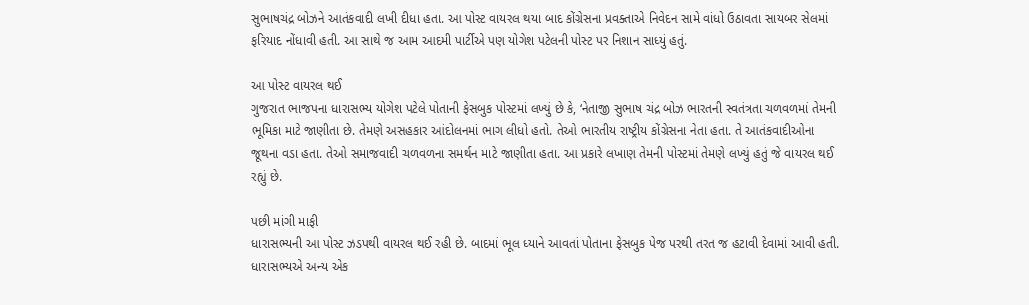સુભાષચંદ્ર બોઝને આતંકવાદી લખી દીધા હતા. આ પોસ્ટ વાયરલ થયા બાદ કોંગ્રેસના પ્રવક્તાએ નિવેદન સામે વાંધો ઉઠાવતા સાયબર સેલમાં ફરિયાદ નોંધાવી હતી. આ સાથે જ આમ આદમી પાર્ટીએ પણ યોગેશ પટેલની પોસ્ટ પર નિશાન સાધ્યું હતું.

આ પોસ્ટ વાયરલ થઈ
ગુજરાત ભાજપના ધારાસભ્ય યોગેશ પટેલે પોતાની ફેસબુક પોસ્ટમાં લખ્યું છે કે, ‘નેતાજી સુભાષ ચંદ્ર બોઝ ભારતની સ્વતંત્રતા ચળવળમાં તેમની ભૂમિકા માટે જાણીતા છે. તેમણે અસહકાર આંદોલનમાં ભાગ લીધો હતો. તેઓ ભારતીય રાષ્ટ્રીય કોંગ્રેસના નેતા હતા. તે આતંકવાદીઓના જૂથના વડા હતા. તેઓ સમાજવાદી ચળવળના સમર્થન માટે જાણીતા હતા. આ પ્રકારે લખાણ તેમની પોસ્ટમાં તેમણે લખ્યું હતું જે વાયરલ થઈ રહ્યું છે.

પછી માંગી માફી
ધારાસભ્યની આ પોસ્ટ ઝડપથી વાયરલ થઈ રહી છે. બાદમાં ભૂલ ધ્યાને આવતાં પોતાના ફેસબુક પેજ પરથી તરત જ હટાવી દેવામાં આવી હતી. ધારાસભ્યએ અન્ય એક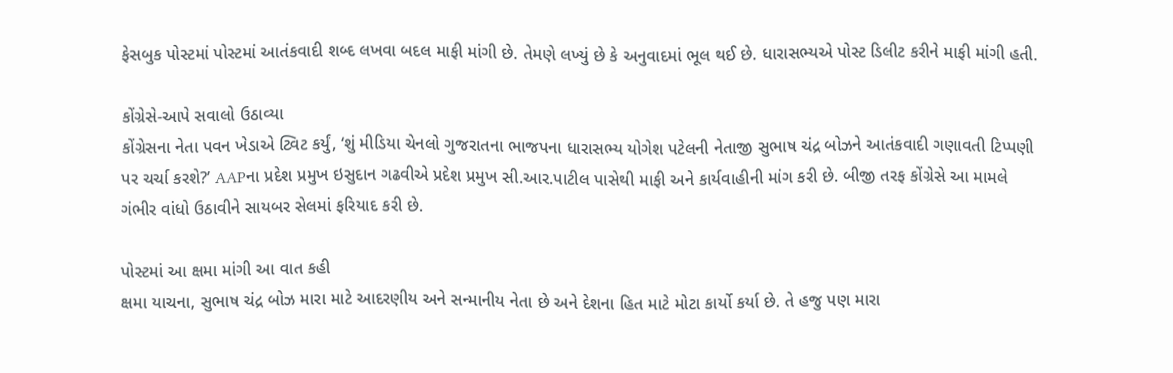ફેસબુક પોસ્ટમાં પોસ્ટમાં આતંકવાદી શબ્દ લખવા બદલ માફી માંગી છે. તેમણે લખ્યું છે કે અનુવાદમાં ભૂલ થઈ છે. ધારાસભ્યએ પોસ્ટ ડિલીટ કરીને માફી માંગી હતી.

કોંગ્રેસે-આપે સવાલો ઉઠાવ્યા
કોંગ્રેસના નેતા પવન ખેડાએ ટ્વિટ કર્યું, ‘શું મીડિયા ચેનલો ગુજરાતના ભાજપના ધારાસભ્ય યોગેશ પટેલની નેતાજી સુભાષ ચંદ્ર બોઝને આતંકવાદી ગણાવતી ટિપ્પણી પર ચર્ચા કરશે?’ AAPના પ્રદેશ પ્રમુખ ઇસુદાન ગઢવીએ પ્રદેશ પ્રમુખ સી.આર.પાટીલ પાસેથી માફી અને કાર્યવાહીની માંગ કરી છે. બીજી તરફ કોંગ્રેસે આ મામલે ગંભીર વાંધો ઉઠાવીને સાયબર સેલમાં ફરિયાદ કરી છે.

પોસ્ટમાં આ ક્ષમા માંગી આ વાત કહી
ક્ષમા યાચના, સુભાષ ચંદ્ર બોઝ મારા માટે આદરણીય અને સન્માનીય નેતા છે અને દેશના હિત માટે મોટા કાર્યો કર્યા છે. તે હજુ પણ મારા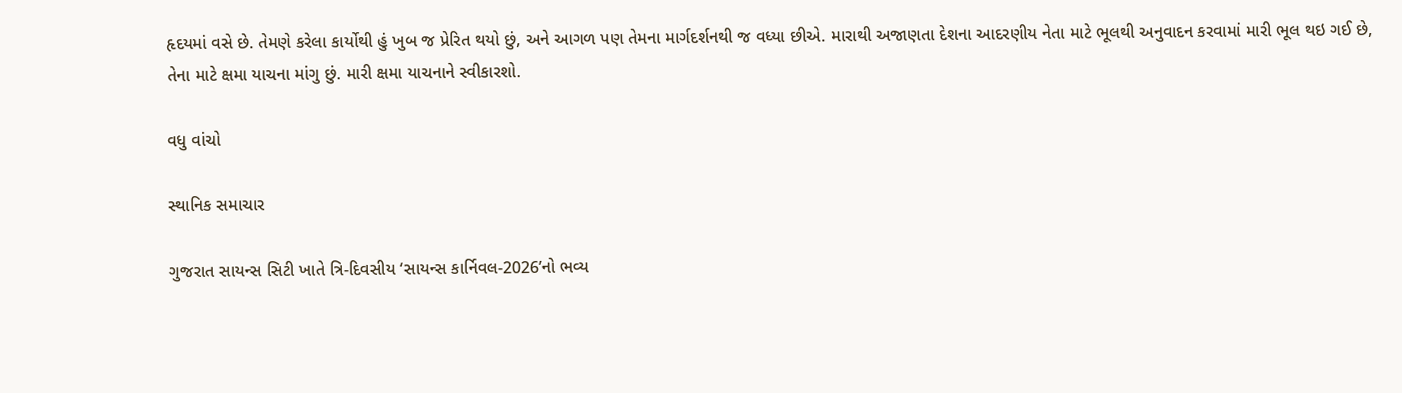હૃદયમાં વસે છે. તેમણે કરેલા કાર્યોથી હું ખુબ જ પ્રેરિત થયો છું, અને આગળ પણ તેમના માર્ગદર્શનથી જ વધ્યા છીએ. મારાથી અજાણતા દેશના આદરણીય નેતા માટે ભૂલથી અનુવાદન કરવામાં મારી ભૂલ થઇ ગઈ છે, તેના માટે ક્ષમા યાચના માંગુ છું. મારી ક્ષમા યાચનાને સ્વીકારશો.

વધુ વાંચો

સ્થાનિક સમાચાર

ગુજરાત સાયન્સ સિટી ખાતે ત્રિ-દિવસીય ‘સાયન્સ કાર્નિવલ-2026’નો ભવ્ય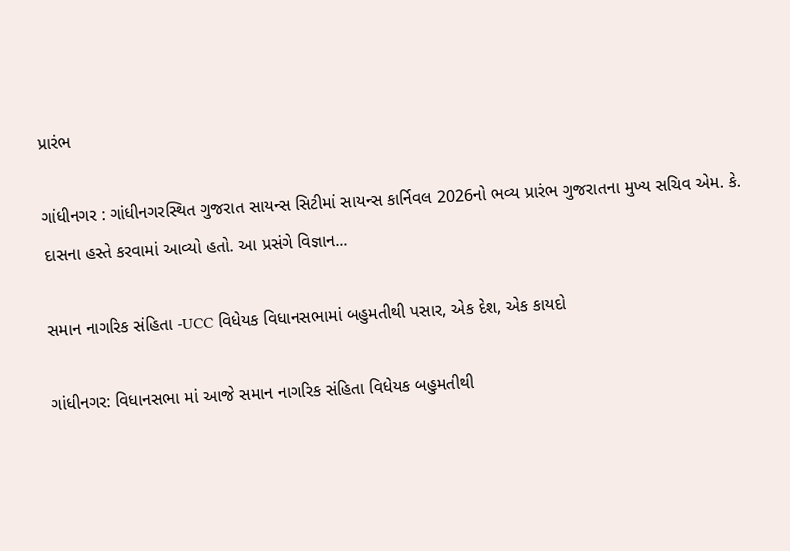પ્રારંભ

ગાંધીનગર : ગાંધીનગરસ્થિત ગુજરાત સાયન્સ સિટીમાં સાયન્સ કાર્નિવલ 2026નો ભવ્ય પ્રારંભ ગુજરાતના મુખ્ય સચિવ એમ. કે. દાસના હસ્તે કરવામાં આવ્યો હતો. આ પ્રસંગે વિજ્ઞાન...

સમાન નાગરિક સંહિતા -UCC વિધેયક વિધાનસભામાં બહુમતીથી પસાર, એક દેશ, એક કાયદો

ગાંધીનગર: વિધાનસભા માં આજે સમાન નાગરિક સંહિતા વિધેયક બહુમતીથી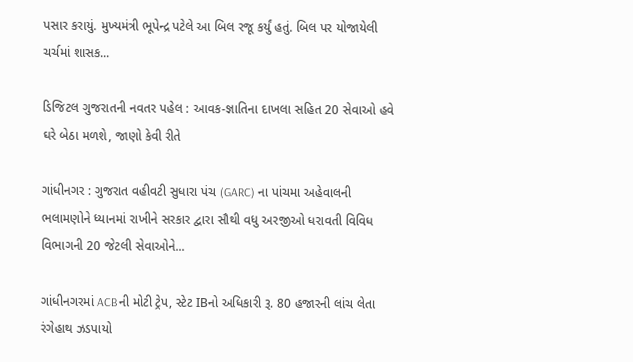પસાર કરાયું. મુખ્યમંત્રી ભૂપેન્દ્ર પટેલે આ બિલ રજૂ કર્યું હતું. બિલ પર યોજાયેલી ચર્ચમાં શાસક...

ડિજિટલ ગુજરાતની નવતર પહેલ : આવક-જ્ઞાતિના દાખલા સહિત 20 સેવાઓ હવે ઘરે બેઠા મળશે, જાણો કેવી રીતે

ગાંધીનગર : ગુજરાત વહીવટી સુધારા પંચ (GARC) ના પાંચમા અહેવાલની ભલામણોને ધ્યાનમાં રાખીને સરકાર દ્વારા સૌથી વધુ અરજીઓ ધરાવતી વિવિધ વિભાગની 20 જેટલી સેવાઓને...

ગાંધીનગરમાં ACBની મોટી ટ્રેપ, સ્ટેટ IBનો અધિકારી રૂ. 80 હજારની લાંચ લેતા રંગેહાથ ઝડપાયો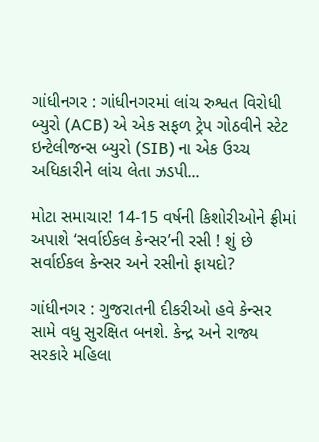ગાંધીનગર : ગાંધીનગરમાં લાંચ રુશ્વત વિરોધી બ્યુરો (ACB) એ એક સફળ ટ્રેપ ગોઠવીને સ્ટેટ ઇન્ટેલીજન્સ બ્યુરો (SIB) ના એક ઉચ્ચ અધિકારીને લાંચ લેતા ઝડપી...

મોટા સમાચાર! 14-15 વર્ષની કિશોરીઓને ફ્રીમાં અપાશે ‘સર્વાઈકલ કેન્સર’ની રસી ! શું છે સર્વાઈકલ કેન્સર અને રસીનો ફાયદો?

ગાંધીનગર : ગુજરાતની દીકરીઓ હવે કેન્સર સામે વધુ સુરક્ષિત બનશે. કેન્દ્ર અને રાજ્ય સરકારે મહિલા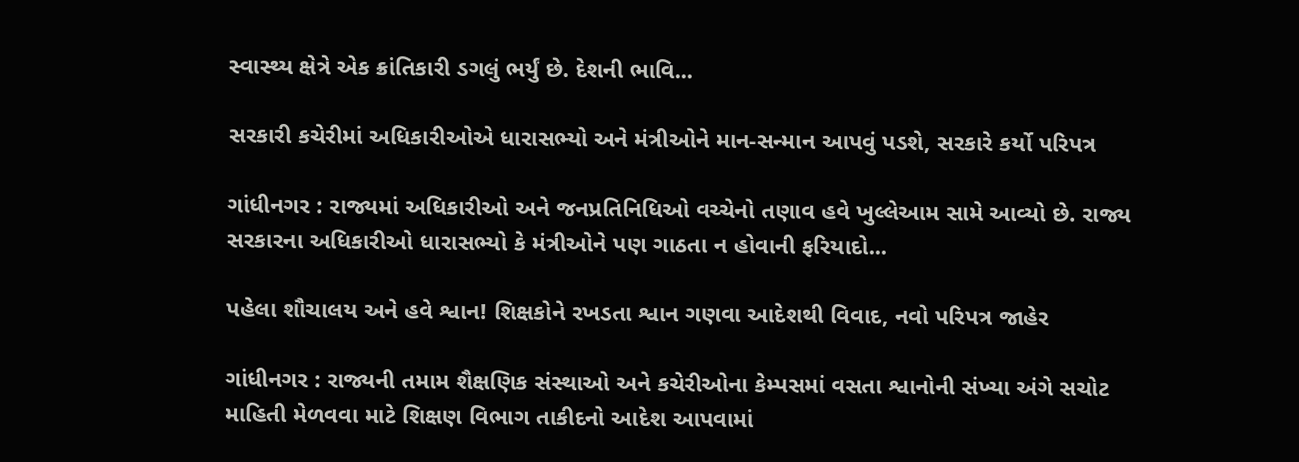સ્વાસ્થ્ય ક્ષેત્રે એક ક્રાંતિકારી ડગલું ભર્યું છે. દેશની ભાવિ...

સરકારી કચેરીમાં અધિકારીઓએ ધારાસભ્યો અને મંત્રીઓને માન-સન્માન આપવું પડશે, સરકારે કર્યો પરિપત્ર

ગાંધીનગર : રાજ્યમાં અધિકારીઓ અને જનપ્રતિનિધિઓ વચ્ચેનો તણાવ હવે ખુલ્લેઆમ સામે આવ્યો છે. રાજ્ય સરકારના અધિકારીઓ ધારાસભ્યો કે મંત્રીઓને પણ ગાઠતા ન હોવાની ફરિયાદો...

પહેલા શૌચાલય અને હવે શ્વાન! શિક્ષકોને રખડતા શ્વાન ગણવા આદેશથી વિવાદ, નવો પરિપત્ર જાહેર

ગાંધીનગર : રાજ્યની તમામ શૈક્ષણિક સંસ્થાઓ અને કચેરીઓના કેમ્પસમાં વસતા શ્વાનોની સંખ્યા અંગે સચોટ માહિતી મેળવવા માટે શિક્ષણ વિભાગ તાકીદનો આદેશ આપવામાં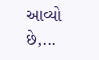આવ્યો છે,...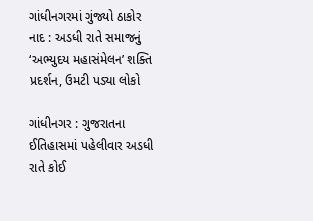ગાંધીનગરમાં ગુંજ્યો ઠાકોર નાદ : અડધી રાતે સમાજનું ‘અભ્યુદય મહાસંમેલન’ શક્તિ પ્રદર્શન, ઉમટી પડ્યા લોકો

ગાંધીનગર : ગુજરાતના ઈતિહાસમાં પહેલીવાર અડધી રાતે કોઈ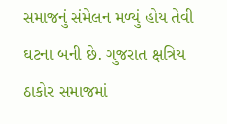સમાજનું સંમેલન મળ્યું હોય તેવી ઘટના બની છે. ગુજરાત ક્ષત્રિય ઠાકોર સમાજમાં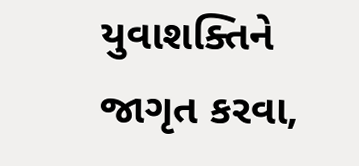યુવાશક્તિને જાગૃત કરવા,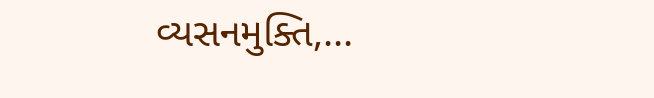વ્યસનમુક્તિ,...